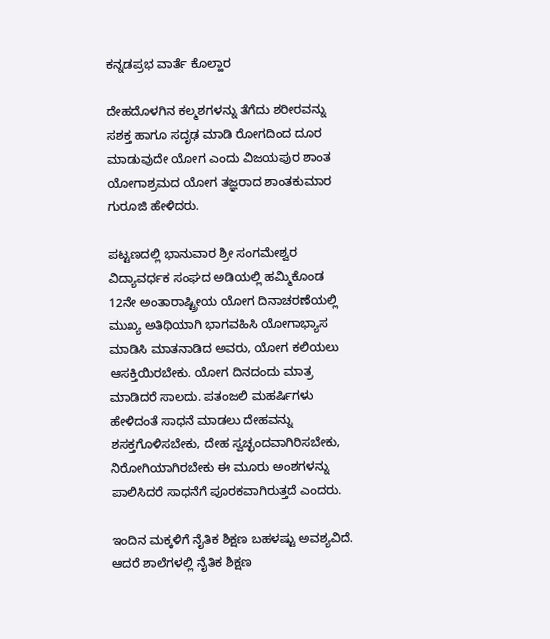ಕನ್ನಡಪ್ರಭ ವಾರ್ತೆ ಕೊಲ್ಹಾರ

ದೇಹದೊಳಗಿನ ಕಲ್ಮಶಗಳನ್ನು ತೆಗೆದು ಶರೀರವನ್ನು ಸಶಕ್ತ ಹಾಗೂ ಸದೃಢ ಮಾಡಿ ರೋಗದಿಂದ ದೂರ ಮಾಡುವುದೇ ಯೋಗ ಎಂದು ವಿಜಯಪುರ ಶಾಂತ ಯೋಗಾಶ್ರಮದ ಯೋಗ ತಜ್ಞರಾದ ಶಾಂತಕುಮಾರ ಗುರೂಜಿ ಹೇಳಿದರು.

ಪಟ್ಟಣದಲ್ಲಿ ಭಾನುವಾರ ಶ್ರೀ ಸಂಗಮೇಶ್ವರ ವಿದ್ಯಾವರ್ಧಕ ಸಂಘದ ಅಡಿಯಲ್ಲಿ ಹಮ್ಮಿಕೊಂಡ 12ನೇ ಅಂತಾರಾಷ್ಟ್ರೀಯ ಯೋಗ ದಿನಾಚರಣೆಯಲ್ಲಿ ಮುಖ್ಯ ಅತಿಥಿಯಾಗಿ ಭಾಗವಹಿಸಿ ಯೋಗಾಭ್ಯಾಸ ಮಾಡಿಸಿ ಮಾತನಾಡಿದ ಅವರು, ಯೋಗ ಕಲಿಯಲು ಆಸಕ್ತಿಯಿರಬೇಕು. ಯೋಗ ದಿನದಂದು ಮಾತ್ರ ಮಾಡಿದರೆ ಸಾಲದು. ಪತಂಜಲಿ ಮಹರ್ಷಿಗಳು ಹೇಳಿದಂತೆ ಸಾಧನೆ ಮಾಡಲು ದೇಹವನ್ನು ಶಸಕ್ತಗೊಳಿಸಬೇಕು, ದೇಹ ಸ್ವಚ್ಛಂದವಾಗಿರಿಸಬೇಕು, ನಿರೋಗಿಯಾಗಿರಬೇಕು ಈ ಮೂರು ಅಂಶಗಳನ್ನು ಪಾಲಿಸಿದರೆ ಸಾಧನೆಗೆ ಪೂರಕವಾಗಿರುತ್ತದೆ ಎಂದರು.

ಇಂದಿನ ಮಕ್ಕಳಿಗೆ ನೈತಿಕ ಶಿಕ್ಷಣ ಬಹಳಷ್ಟು ಅವಶ್ಯವಿದೆ. ಆದರೆ ಶಾಲೆಗಳಲ್ಲಿ ನೈತಿಕ ಶಿಕ್ಷಣ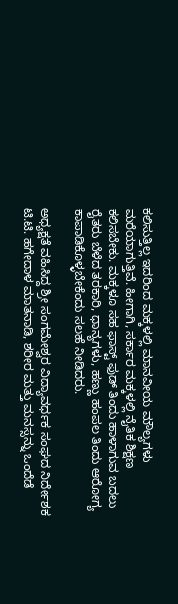ಕಲಿಸುತ್ತಿಲ್ಲ ಇದರಿಂದ ಮಕ್ಕಳಲ್ಲಿ ಮಾನವೀಯ ಮೌಲ್ಯಗಳು ಮರೆಯಾಗುತ್ತಿವೆ. ಹೀಗಾಗಿ, ಸರ್ಕಾರ ಮಕ್ಕಳಲ್ಲಿ ನೈತಿಕ ಶಿಕ್ಷಣ ಕಲಿಸಬೇಕು. ಮಕ್ಕಳೂ ಸಹ ಫಾಸ್ಟ್‌ ಫುಡ್ ತಿಂದು ಹಾಳಾಗುವ ಬದಲು ರೈತರು ಬೆಳೆದ ತರಕಾರಿ, ಧಾನ್ಯಗಳು, ಹಣ್ಣು ಹಂಪಲ ತಿಂದು ಆರೋಗ್ಯ ಕಾಪಾಡಿಕೊಳ್ಳಬೇಕೆಂದು ಸಲಹೆ ನೀಡಿದರು.

ಅಧ್ಯಕ್ಷತೆ ವಹಿಸಿದ್ದ ಶ್ರೀ ಸಂಗಮೇಶ್ವರ ವಿದ್ಯಾವರ್ಧಕ ಸಂಘದ ನಿರ್ದೇಶಕ ಟಿ.ಟಿ. ಹಗೇದಾಳ ಮಾತನಾಡಿ, ಶರೀರ ಮತ್ತು ಮನಸ್ಸನ್ನು ಒಂದೆಡೆ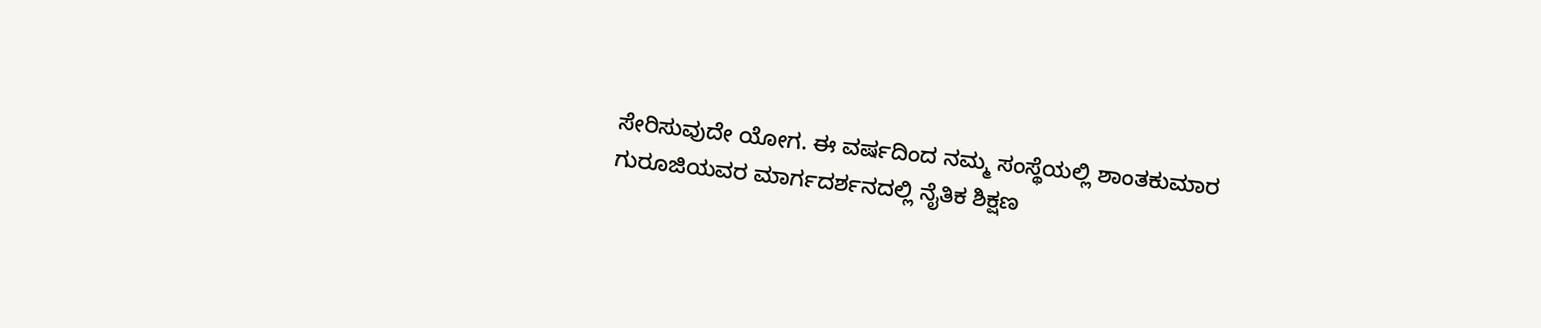ಸೇರಿಸುವುದೇ ಯೋಗ. ಈ ವರ್ಷದಿಂದ ನಮ್ಮ ಸಂಸ್ಥೆಯಲ್ಲಿ ಶಾಂತಕುಮಾರ ಗುರೂಜಿಯವರ ಮಾರ್ಗದರ್ಶನದಲ್ಲಿ ನೈತಿಕ ಶಿಕ್ಷಣ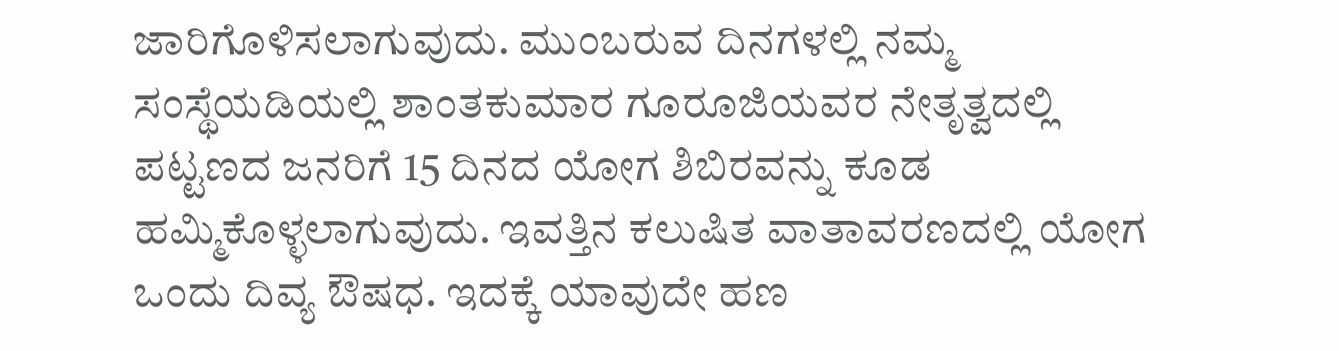ಜಾರಿಗೊಳಿಸಲಾಗುವುದು. ಮುಂಬರುವ ದಿನಗಳಲ್ಲಿ ನಮ್ಮ ಸಂಸ್ಥೆಯಡಿಯಲ್ಲಿ ಶಾಂತಕುಮಾರ ಗೂರೂಜಿಯವರ ನೇತೃತ್ವದಲ್ಲಿ ಪಟ್ಟಣದ ಜನರಿಗೆ 15 ದಿನದ ಯೋಗ ಶಿಬಿರವನ್ನು ಕೂಡ ಹಮ್ಮಿಕೊಳ್ಳಲಾಗುವುದು. ಇವತ್ತಿನ ಕಲುಷಿತ ವಾತಾವರಣದಲ್ಲಿ ಯೋಗ ಒಂದು ದಿವ್ಯ ಔಷಧ. ಇದಕ್ಕೆ ಯಾವುದೇ ಹಣ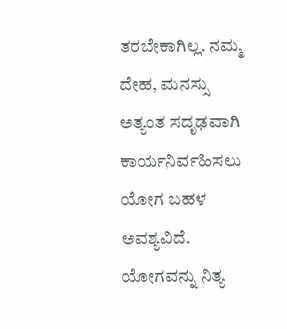ತರಬೇಕಾಗಿಲ್ಲ. ನಮ್ಮ ದೇಹ, ಮನಸ್ಸು ಅತ್ಯಂತ ಸದೃಢವಾಗಿ ಕಾರ್ಯನಿರ್ವಹಿಸಲು ಯೋಗ ಬಹಳ ಅವಶ್ಯವಿದೆ. ಯೋಗವನ್ನು ನಿತ್ಯ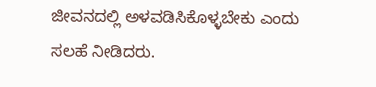ಜೀವನದಲ್ಲಿ ಅಳವಡಿಸಿಕೊಳ್ಳಬೇಕು ಎಂದು ಸಲಹೆ ನೀಡಿದರು.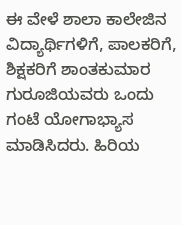ಈ ವೇಳೆ ಶಾಲಾ ಕಾಲೇಜಿನ ವಿದ್ಯಾರ್ಥಿಗಳಿಗೆ, ಪಾಲಕರಿಗೆ, ಶಿಕ್ಷಕರಿಗೆ ಶಾಂತಕುಮಾರ ಗುರೂಜಿಯವರು ಒಂದು ಗಂಟೆ ಯೋಗಾಭ್ಯಾಸ ಮಾಡಿಸಿದರು. ಹಿರಿಯ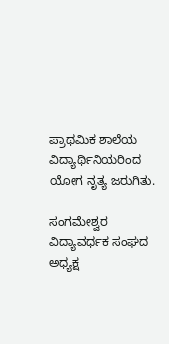ಪ್ರಾಥಮಿಕ ಶಾಲೆಯ ವಿದ್ಯಾರ್ಥಿನಿಯರಿಂದ ಯೋಗ ನೃತ್ಯ ಜರುಗಿತು.

ಸಂಗಮೇಶ್ವರ ವಿದ್ಯಾವರ್ಧಕ ಸಂಘದ ಅಧ್ಯಕ್ಷ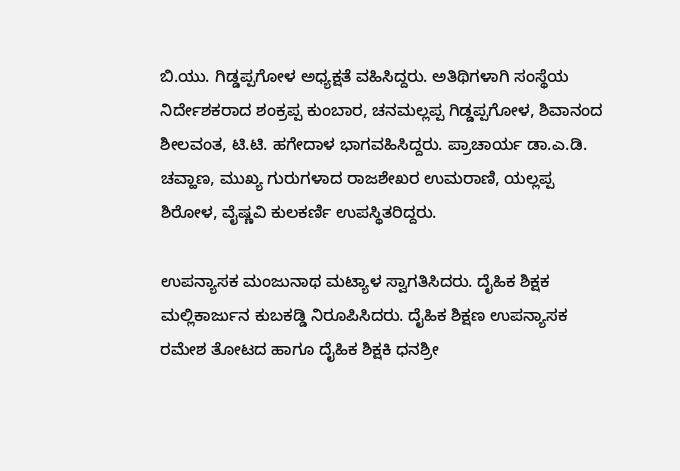ಬಿ.ಯು. ಗಿಡ್ಡಪ್ಪಗೋಳ ಅಧ್ಯಕ್ಷತೆ ವಹಿಸಿದ್ದರು. ಅತಿಥಿಗಳಾಗಿ ಸಂಸ್ಥೆಯ ನಿರ್ದೇಶಕರಾದ ಶಂಕ್ರಪ್ಪ ಕುಂಬಾರ, ಚನಮಲ್ಲಪ್ಪ ಗಿಡ್ಡಪ್ಪಗೋಳ, ಶಿವಾನಂದ ಶೀಲವಂತ, ಟಿ.ಟಿ. ಹಗೇದಾಳ ಭಾಗವಹಿಸಿದ್ದರು. ಪ್ರಾಚಾರ್ಯ ಡಾ.ಎ.ಡಿ. ಚವ್ಹಾಣ, ಮುಖ್ಯ ಗುರುಗಳಾದ ರಾಜಶೇಖರ ಉಮರಾಣಿ, ಯಲ್ಲಪ್ಪ ಶಿರೋಳ, ವೈಷ್ಣವಿ ಕುಲಕರ್ಣಿ ಉಪಸ್ಥಿತರಿದ್ದರು.

ಉಪನ್ಯಾಸಕ ಮಂಜುನಾಥ ಮಟ್ಯಾಳ ಸ್ವಾಗತಿಸಿದರು. ದೈಹಿಕ ಶಿಕ್ಷಕ ಮಲ್ಲಿಕಾರ್ಜುನ ಕುಬಕಡ್ಡಿ ನಿರೂಪಿಸಿದರು. ದೈಹಿಕ ಶಿಕ್ಷಣ ಉಪನ್ಯಾಸಕ ರಮೇಶ ತೋಟದ ಹಾಗೂ ದೈಹಿಕ ಶಿಕ್ಷಕಿ ಧನಶ್ರೀ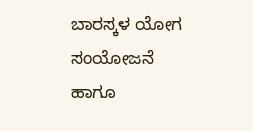ಬಾರಸ್ಕಳ ಯೋಗ ಸಂಯೋಜನೆ ಹಾಗೂ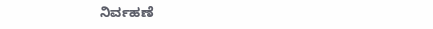ನಿರ್ವಹಣೆ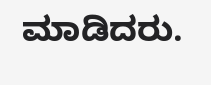ಮಾಡಿದರು.